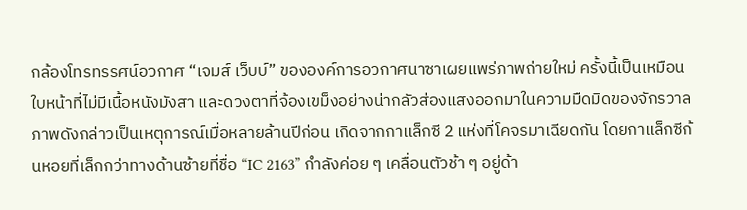กล้องโทรทรรศน์อวกาศ “เจมส์ เว็บบ์” ขององค์การอวกาศนาซาเผยแพร่ภาพถ่ายใหม่ ครั้งนี้เป็นเหมือนใบหน้าที่ไม่มีเนื้อหนังมังสา และดวงตาที่จ้องเขม็งอย่างน่ากลัวส่องแสงออกมาในความมืดมิดของจักรวาล
ภาพดังกล่าวเป็นเหตุการณ์เมื่อหลายล้านปีก่อน เกิดจากกาแล็กซี 2 แห่งที่โคจรมาเฉียดกัน โดยกาแล็กซีก้นหอยที่เล็กกว่าทางด้านซ้ายที่ชื่อ “IC 2163” กำลังค่อย ๆ เคลื่อนตัวช้า ๆ อยู่ด้า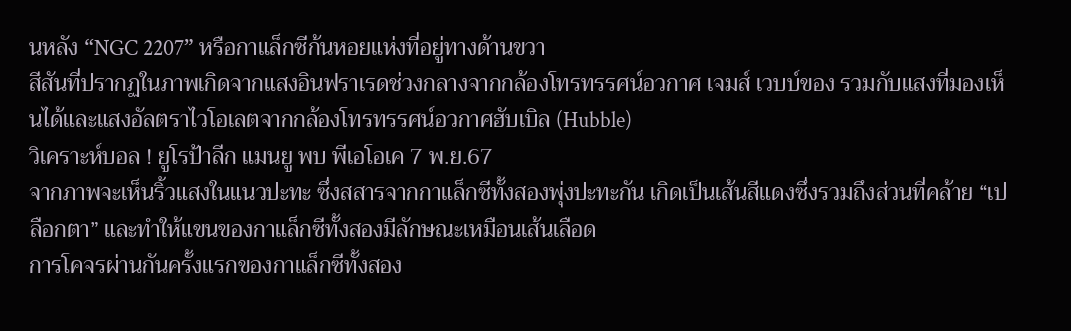นหลัง “NGC 2207” หรือกาแล็กซีก้นหอยแห่งที่อยู่ทางด้านขวา
สีสันที่ปรากฏในภาพเกิดจากแสงอินฟราเรดช่วงกลางจากกล้องโทรทรรศน์อวกาศ เจมส์ เวบบ์ของ รวมกับแสงที่มองเห็นได้และแสงอัลตราไวโอเลตจากกล้องโทรทรรศน์อวกาศฮับเบิล (Hubble)
วิเคราะห์บอล ! ยูโรป้าลีก แมนยู พบ พีเอโอเค 7 พ.ย.67
จากภาพจะเห็นริ้วแสงในแนวปะทะ ซึ่งสสารจากกาแล็กซีทั้งสองพุ่งปะทะกัน เกิดเป็นเส้นสีแดงซึ่งรวมถึงส่วนที่คล้าย “เปลือกตา” และทำให้แขนของกาแล็กซีทั้งสองมีลักษณะเหมือนเส้นเลือด
การโคจรผ่านกันครั้งแรกของกาแล็กซีทั้งสอง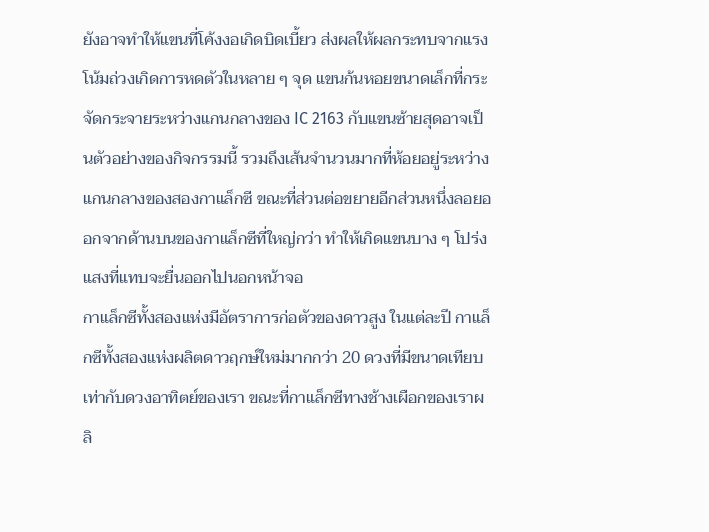ยังอาจทำให้แขนที่โค้งงอเกิดบิดเบี้ยว ส่งผลให้ผลกระทบจากแรงโน้มถ่วงเกิดการหดตัวในหลาย ๆ จุด แขนก้นหอยขนาดเล็กที่กระจัดกระจายระหว่างแกนกลางของ IC 2163 กับแขนซ้ายสุดอาจเป็นตัวอย่างของกิจกรรมนี้ รวมถึงเส้นจำนวนมากที่ห้อยอยู่ระหว่างแกนกลางของสองกาแล็กซี ขณะที่ส่วนต่อขยายอีกส่วนหนึ่งลอยออกจากด้านบนของกาแล็กซีที่ใหญ่กว่า ทำให้เกิดแขนบาง ๆ โปร่งแสงที่แทบจะยื่นออกไปนอกหน้าจอ
กาแล็กซีทั้งสองแห่งมีอัตราการก่อตัวของดาวสูง ในแต่ละปี กาแล็กซีทั้งสองแห่งผลิตดาวฤกษ์ใหม่มากกว่า 20 ดวงที่มีขนาดเทียบเท่ากับดวงอาทิตย์ของเรา ขณะที่กาแล็กซีทางช้างเผือกของเราผลิ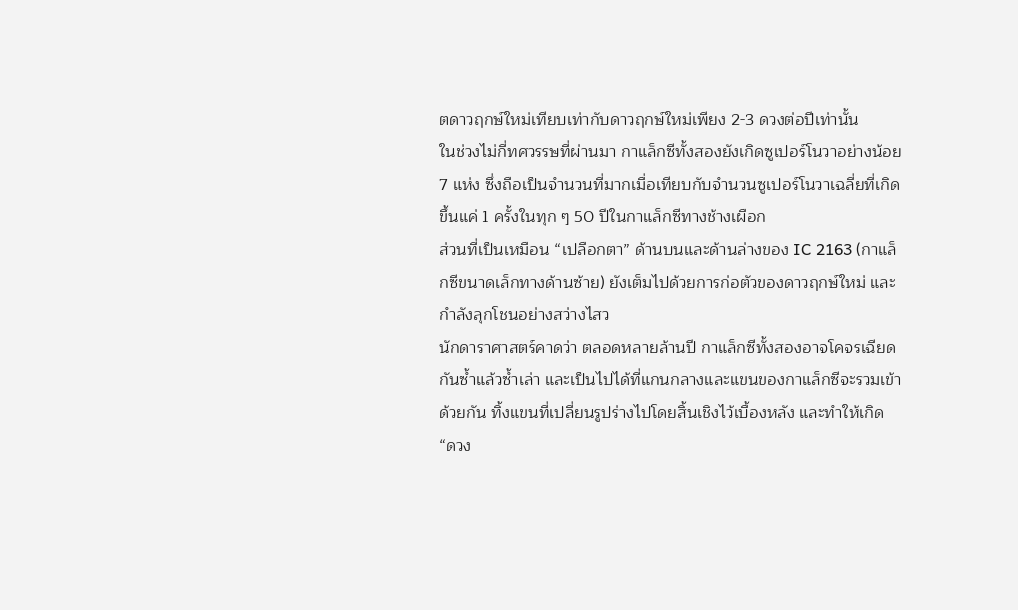ตดาวฤกษ์ใหม่เทียบเท่ากับดาวฤกษ์ใหม่เพียง 2-3 ดวงต่อปีเท่านั้น
ในช่วงไม่กี่ทศวรรษที่ผ่านมา กาแล็กซีทั้งสองยังเกิดซูเปอร์โนวาอย่างน้อย 7 แห่ง ซึ่งถือเป็นจำนวนที่มากเมื่อเทียบกับจำนวนซูเปอร์โนวาเฉลี่ยที่เกิดขึ้นแค่ 1 ครั้งในทุก ๆ 50 ปีในกาแล็กซีทางช้างเผือก
ส่วนที่เป็นเหมือน “เปลือกตา” ด้านบนและด้านล่างของ IC 2163 (กาแล็กซีขนาดเล็กทางด้านซ้าย) ยังเต็มไปด้วยการก่อตัวของดาวฤกษ์ใหม่ และกำลังลุกโชนอย่างสว่างไสว
นักดาราศาสตร์คาดว่า ตลอดหลายล้านปี กาแล็กซีทั้งสองอาจโคจรเฉียดกันซ้ำแล้วซ้ำเล่า และเป็นไปได้ที่แกนกลางและแขนของกาแล็กซีจะรวมเข้าด้วยกัน ทิ้งแขนที่เปลี่ยนรูปร่างไปโดยสิ้นเชิงไว้เบื้องหลัง และทำให้เกิด “ดวง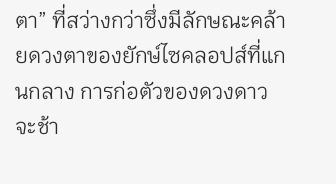ตา” ที่สว่างกว่าซึ่งมีลักษณะคล้ายดวงตาของยักษ์ไซคลอปส์ที่แกนกลาง การก่อตัวของดวงดาวจะช้า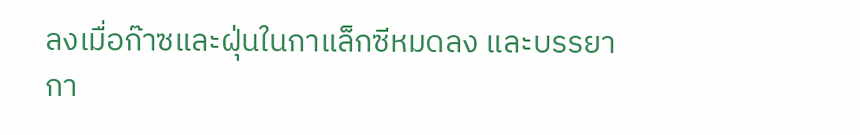ลงเมื่อก๊าซและฝุ่นในกาแล็กซีหมดลง และบรรยากา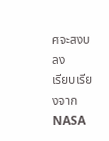ศจะสงบลง
เรียบเรียงจาก NASA